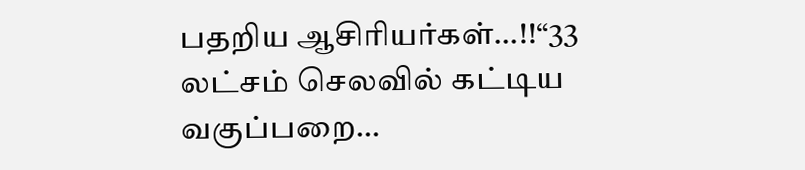பதறிய ஆசிரியர்கள்…!!“33 லட்சம் செலவில் கட்டிய வகுப்பறை…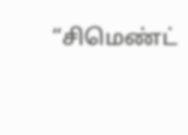“சிமெண்ட்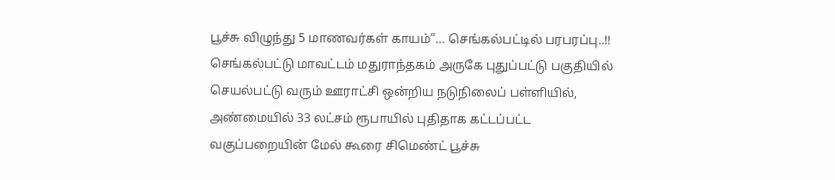பூச்சு விழுந்து 5 மாணவர்கள் காயம்”… செங்கல்பட்டில் பரபரப்பு..!!
செங்கல்பட்டு மாவட்டம் மதுராந்தகம் அருகே புதுப்பட்டு பகுதியில் செயல்பட்டு வரும் ஊராட்சி ஒன்றிய நடுநிலைப் பள்ளியில், அண்மையில் 33 லட்சம் ரூபாயில் புதிதாக கட்டப்பட்ட வகுப்பறையின் மேல் கூரை சிமெண்ட் பூச்சு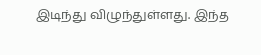இடிந்து விழுந்துள்ளது. இந்த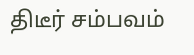திடீர் சம்பவம்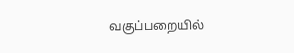வகுப்பறையில்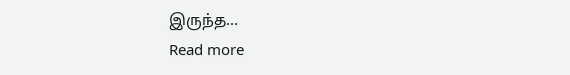இருந்த…
Read more